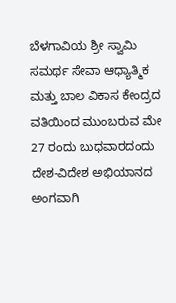ಬೆಳಗಾವಿಯ ಶ್ರೀ ಸ್ವಾಮಿ ಸಮರ್ಥ ಸೇವಾ ಆಧ್ಯಾತ್ಮಿಕ ಮತ್ತು ಬಾಲ ವಿಕಾಸ ಕೇಂದ್ರದ ವತಿಯಿಂದ ಮುಂಬರುವ ಮೇ 27 ರಂದು ಬುಧವಾರದಂದು ದೇಶ-ವಿದೇಶ ಅಭಿಯಾನದ ಅಂಗವಾಗಿ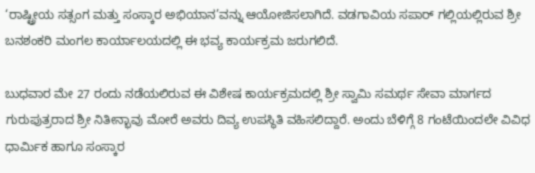‘ರಾಷ್ಟ್ರೀಯ ಸತ್ಸಂಗ ಮತ್ತು ಸಂಸ್ಕಾರ ಅಭಿಯಾನ’ವನ್ನು ಆಯೋಜಿಸಲಾಗಿದೆ. ವಡಗಾವಿಯ ಸಪಾರ್ ಗಲ್ಲಿಯಲ್ಲಿರುವ ಶ್ರೀ ಬನಶಂಕರಿ ಮಂಗಲ ಕಾರ್ಯಾಲಯದಲ್ಲಿ ಈ ಭವ್ಯ ಕಾರ್ಯಕ್ರಮ ಜರುಗಲಿದೆ.

ಬುಧವಾರ ಮೇ 27 ರಂದು ನಡೆಯಲಿರುವ ಈ ವಿಶೇಷ ಕಾರ್ಯಕ್ರಮದಲ್ಲಿ ಶ್ರೀ ಸ್ವಾಮಿ ಸಮರ್ಥ ಸೇವಾ ಮಾರ್ಗದ ಗುರುಪುತ್ರರಾದ ಶ್ರೀ ನಿತೀನ್ಭಾವು ಮೋರೆ ಅವರು ದಿವ್ಯ ಉಪಸ್ಥಿತಿ ವಹಿಸಲಿದ್ದಾರೆ. ಅಂದು ಬೆಳಿಗ್ಗೆ 8 ಗಂಟೆಯಿಂದಲೇ ವಿವಿಧ ಧಾರ್ಮಿಕ ಹಾಗೂ ಸಂಸ್ಕಾರ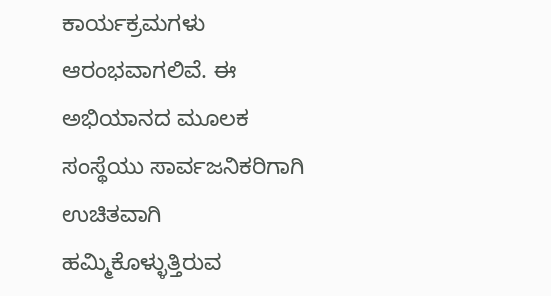ಕಾರ್ಯಕ್ರಮಗಳು ಆರಂಭವಾಗಲಿವೆ. ಈ ಅಭಿಯಾನದ ಮೂಲಕ ಸಂಸ್ಥೆಯು ಸಾರ್ವಜನಿಕರಿಗಾಗಿ ಉಚಿತವಾಗಿ ಹಮ್ಮಿಕೊಳ್ಳುತ್ತಿರುವ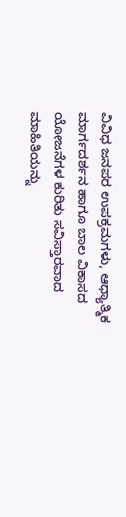ವಿವಿಧ ಜನಪರ ಉಪಕ್ರಮಗಳು, ಆಧ್ಯಾತ್ಮಿಕ ಮಾರ್ಗದರ್ಶನ ಹಾಗೂ ಬಾಲ ವಿಕಾಸದ ಯೋಜನೆಗಳ ಕುರಿತು ಸವಿಸ್ತಾರವಾದ ಮಾಹಿತಿಯನ್ನು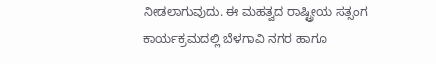ನೀಡಲಾಗುವುದು. ಈ ಮಹತ್ವದ ರಾಷ್ಟ್ರೀಯ ಸತ್ಸಂಗ ಕಾರ್ಯಕ್ರಮದಲ್ಲಿ ಬೆಳಗಾವಿ ನಗರ ಹಾಗೂ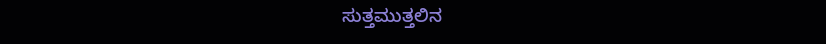ಸುತ್ತಮುತ್ತಲಿನ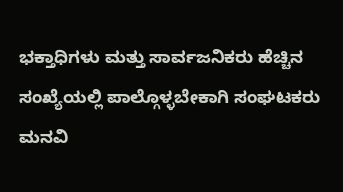ಭಕ್ತಾಧಿಗಳು ಮತ್ತು ಸಾರ್ವಜನಿಕರು ಹೆಚ್ಚಿನ ಸಂಖ್ಯೆಯಲ್ಲಿ ಪಾಲ್ಗೊಳ್ಳಬೇಕಾಗಿ ಸಂಘಟಕರು ಮನವಿ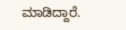ಮಾಡಿದ್ದಾರೆ.